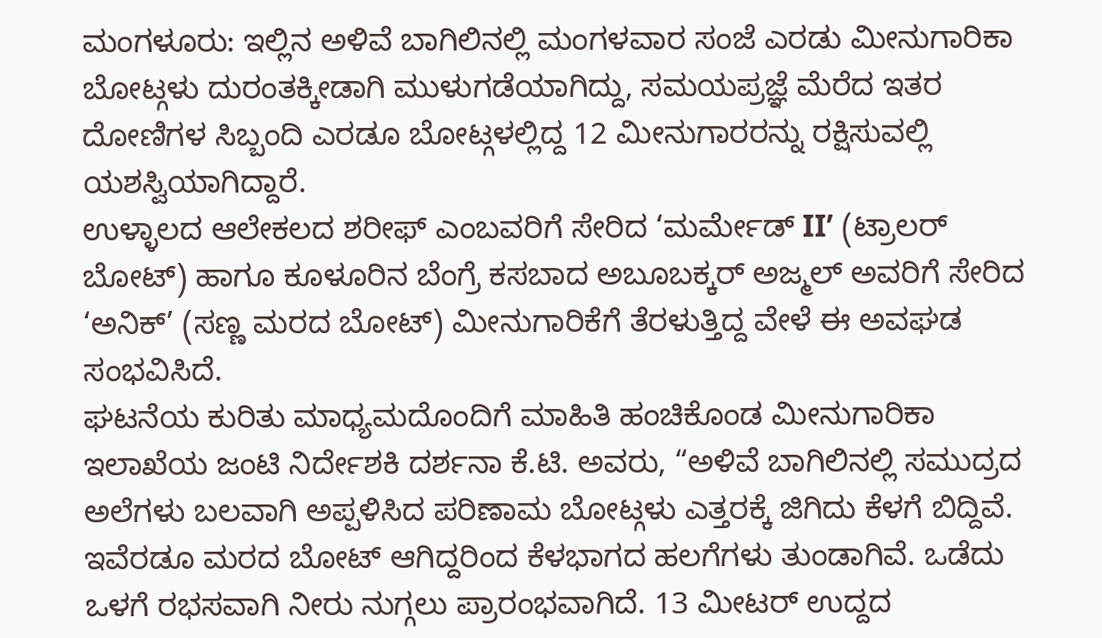ಮಂಗಳೂರು: ಇಲ್ಲಿನ ಅಳಿವೆ ಬಾಗಿಲಿನಲ್ಲಿ ಮಂಗಳವಾರ ಸಂಜೆ ಎರಡು ಮೀನುಗಾರಿಕಾ ಬೋಟ್ಗಳು ದುರಂತಕ್ಕೀಡಾಗಿ ಮುಳುಗಡೆಯಾಗಿದ್ದು, ಸಮಯಪ್ರಜ್ಞೆ ಮೆರೆದ ಇತರ ದೋಣಿಗಳ ಸಿಬ್ಬಂದಿ ಎರಡೂ ಬೋಟ್ಗಳಲ್ಲಿದ್ದ 12 ಮೀನುಗಾರರನ್ನು ರಕ್ಷಿಸುವಲ್ಲಿ ಯಶಸ್ವಿಯಾಗಿದ್ದಾರೆ.
ಉಳ್ಳಾಲದ ಆಲೇಕಲದ ಶರೀಫ್ ಎಂಬವರಿಗೆ ಸೇರಿದ ‘ಮರ್ಮೇಡ್ II’ (ಟ್ರಾಲರ್ ಬೋಟ್) ಹಾಗೂ ಕೂಳೂರಿನ ಬೆಂಗ್ರೆ ಕಸಬಾದ ಅಬೂಬಕ್ಕರ್ ಅಜ್ಮಲ್ ಅವರಿಗೆ ಸೇರಿದ ‘ಅನಿಕ್’ (ಸಣ್ಣ ಮರದ ಬೋಟ್) ಮೀನುಗಾರಿಕೆಗೆ ತೆರಳುತ್ತಿದ್ದ ವೇಳೆ ಈ ಅವಘಡ ಸಂಭವಿಸಿದೆ.
ಘಟನೆಯ ಕುರಿತು ಮಾಧ್ಯಮದೊಂದಿಗೆ ಮಾಹಿತಿ ಹಂಚಿಕೊಂಡ ಮೀನುಗಾರಿಕಾ ಇಲಾಖೆಯ ಜಂಟಿ ನಿರ್ದೇಶಕಿ ದರ್ಶನಾ ಕೆ.ಟಿ. ಅವರು, “ಅಳಿವೆ ಬಾಗಿಲಿನಲ್ಲಿ ಸಮುದ್ರದ ಅಲೆಗಳು ಬಲವಾಗಿ ಅಪ್ಪಳಿಸಿದ ಪರಿಣಾಮ ಬೋಟ್ಗಳು ಎತ್ತರಕ್ಕೆ ಜಿಗಿದು ಕೆಳಗೆ ಬಿದ್ದಿವೆ. ಇವೆರಡೂ ಮರದ ಬೋಟ್ ಆಗಿದ್ದರಿಂದ ಕೆಳಭಾಗದ ಹಲಗೆಗಳು ತುಂಡಾಗಿವೆ. ಒಡೆದು ಒಳಗೆ ರಭಸವಾಗಿ ನೀರು ನುಗ್ಗಲು ಪ್ರಾರಂಭವಾಗಿದೆ. 13 ಮೀಟರ್ ಉದ್ದದ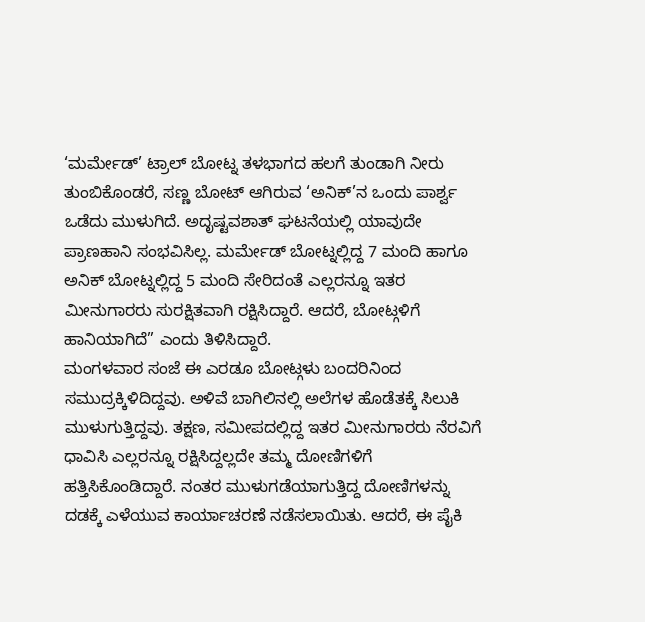‘ಮರ್ಮೇಡ್’ ಟ್ರಾಲ್ ಬೋಟ್ನ ತಳಭಾಗದ ಹಲಗೆ ತುಂಡಾಗಿ ನೀರು ತುಂಬಿಕೊಂಡರೆ, ಸಣ್ಣ ಬೋಟ್ ಆಗಿರುವ ‘ಅನಿಕ್’ನ ಒಂದು ಪಾರ್ಶ್ವ ಒಡೆದು ಮುಳುಗಿದೆ. ಅದೃಷ್ಟವಶಾತ್ ಘಟನೆಯಲ್ಲಿ ಯಾವುದೇ ಪ್ರಾಣಹಾನಿ ಸಂಭವಿಸಿಲ್ಲ. ಮರ್ಮೇಡ್ ಬೋಟ್ನಲ್ಲಿದ್ದ 7 ಮಂದಿ ಹಾಗೂ ಅನಿಕ್ ಬೋಟ್ನಲ್ಲಿದ್ದ 5 ಮಂದಿ ಸೇರಿದಂತೆ ಎಲ್ಲರನ್ನೂ ಇತರ ಮೀನುಗಾರರು ಸುರಕ್ಷಿತವಾಗಿ ರಕ್ಷಿಸಿದ್ದಾರೆ. ಆದರೆ, ಬೋಟ್ಗಳಿಗೆ ಹಾನಿಯಾಗಿದೆ” ಎಂದು ತಿಳಿಸಿದ್ದಾರೆ.
ಮಂಗಳವಾರ ಸಂಜೆ ಈ ಎರಡೂ ಬೋಟ್ಗಳು ಬಂದರಿನಿಂದ ಸಮುದ್ರಕ್ಕಿಳಿದಿದ್ದವು. ಅಳಿವೆ ಬಾಗಿಲಿನಲ್ಲಿ ಅಲೆಗಳ ಹೊಡೆತಕ್ಕೆ ಸಿಲುಕಿ ಮುಳುಗುತ್ತಿದ್ದವು. ತಕ್ಷಣ, ಸಮೀಪದಲ್ಲಿದ್ದ ಇತರ ಮೀನುಗಾರರು ನೆರವಿಗೆ ಧಾವಿಸಿ ಎಲ್ಲರನ್ನೂ ರಕ್ಷಿಸಿದ್ದಲ್ಲದೇ ತಮ್ಮ ದೋಣಿಗಳಿಗೆ ಹತ್ತಿಸಿಕೊಂಡಿದ್ದಾರೆ. ನಂತರ ಮುಳುಗಡೆಯಾಗುತ್ತಿದ್ದ ದೋಣಿಗಳನ್ನು ದಡಕ್ಕೆ ಎಳೆಯುವ ಕಾರ್ಯಾಚರಣೆ ನಡೆಸಲಾಯಿತು. ಆದರೆ, ಈ ಪೈಕಿ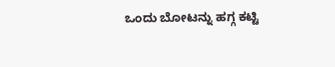ಒಂದು ಬೋಟನ್ನು ಹಗ್ಗ ಕಟ್ಟಿ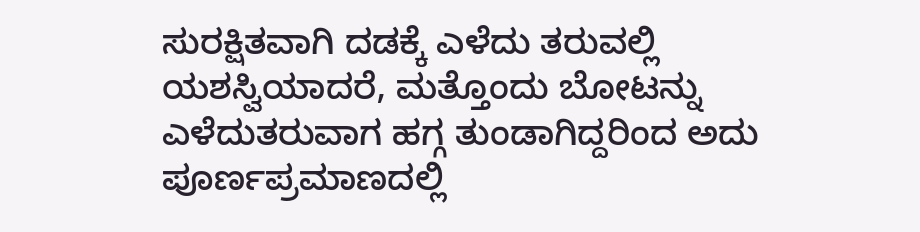ಸುರಕ್ಷಿತವಾಗಿ ದಡಕ್ಕೆ ಎಳೆದು ತರುವಲ್ಲಿ ಯಶಸ್ವಿಯಾದರೆ, ಮತ್ತೊಂದು ಬೋಟನ್ನು ಎಳೆದುತರುವಾಗ ಹಗ್ಗ ತುಂಡಾಗಿದ್ದರಿಂದ ಅದು ಪೂರ್ಣಪ್ರಮಾಣದಲ್ಲಿ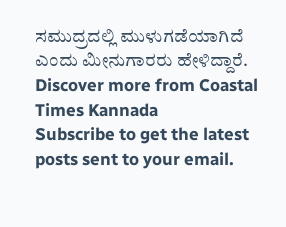ಸಮುದ್ರದಲ್ಲಿ ಮುಳುಗಡೆಯಾಗಿದೆ ಎಂದು ಮೀನುಗಾರರು ಹೇಳಿದ್ದಾರೆ.
Discover more from Coastal Times Kannada
Subscribe to get the latest posts sent to your email.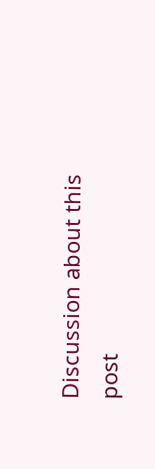Discussion about this post